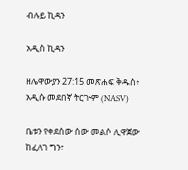ብሉይ ኪዳን

አዲስ ኪዳን

ዘሌዋውያን 27:15 መጽሐፍ ቅዱስ፥ አዲሱ መደበኛ ትርጒም (NASV)

ቤቱን የቀደሰው ሰው መልሶ ሊዋጀው ከፈለገ ግን፣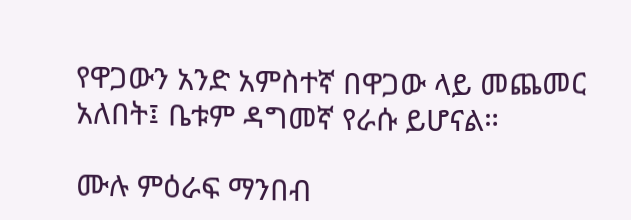የዋጋውን አንድ አምስተኛ በዋጋው ላይ መጨመር አለበት፤ ቤቱም ዳግመኛ የራሱ ይሆናል።

ሙሉ ምዕራፍ ማንበብ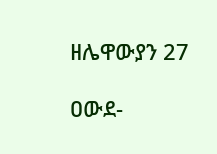ዘሌዋውያን 27

ዐውደ-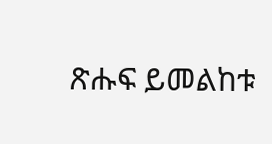ጽሑፍ ይመልከቱ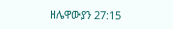ዘሌዋውያን 27:15